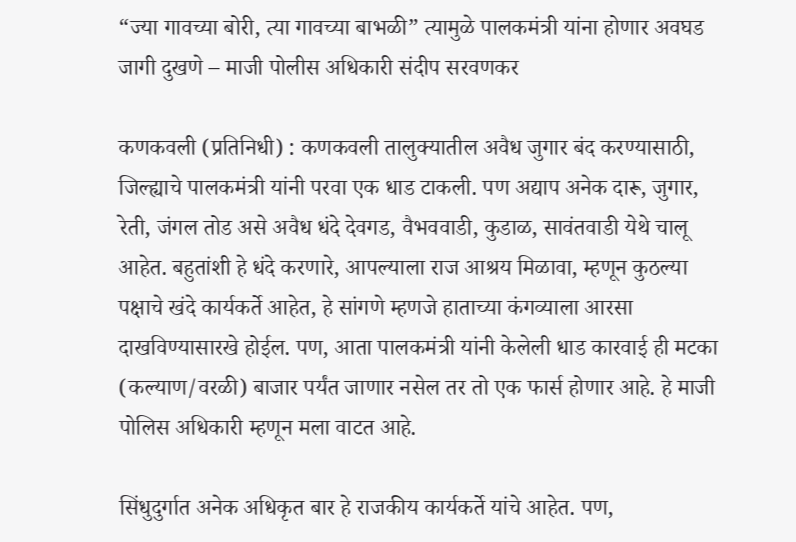“ज्या गावच्या बोरी, त्या गावच्या बाभळी” त्यामुळे पालकमंत्री यांना होणार अवघड जागी दुखणे – माजी पोलीस अधिकारी संदीप सरवणकर

कणकवली (प्रतिनिधी) : कणकवली तालुक्यातील अवैध जुगार बंद करण्यासाठी, जिल्ह्याचे पालकमंत्री यांनी परवा एक धाड टाकली. पण अद्याप अनेक दारू, जुगार, रेती, जंगल तोड असे अवैध धंदे देवगड, वैभववाडी, कुडाळ, सावंतवाडी येथे चालू आहेत. बहुतांशी हे धंदे करणारे, आपल्याला राज आश्रय मिळावा, म्हणून कुठल्या पक्षाचे खंदे कार्यकर्ते आहेत, हे सांगणे म्हणजे हाताच्या कंगव्याला आरसा दाखविण्यासारखे होईल. पण, आता पालकमंत्री यांनी केलेली धाड कारवाई ही मटका (कल्याण/वरळी) बाजार पर्यंत जाणार नसेल तर तो एक फार्स होणार आहे. हे माजी पोलिस अधिकारी म्हणून मला वाटत आहे.

सिंधुदुर्गात अनेक अधिकृत बार हे राजकीय कार्यकर्ते यांचे आहेत. पण,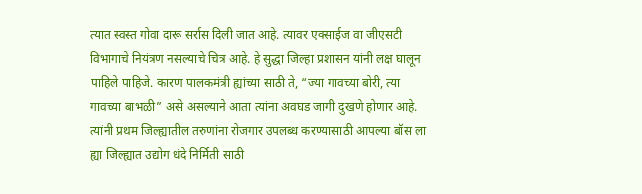त्यात स्वस्त गोवा दारू सर्रास दिली जात आहे. त्यावर एक्साईज वा जीएसटी विभागाचे नियंत्रण नसल्याचे चित्र आहे. हे सुद्धा जिल्हा प्रशासन यांनी लक्ष घालून पाहिले पाहिजे. कारण पालकमंत्री ह्यांच्या साठी ते, “ज्या गावच्या बोरी, त्या गावच्या बाभळी” असे असल्याने आता त्यांना अवघड जागी दुखणे होणार आहे. त्यांनी प्रथम जिल्ह्यातील तरुणांना रोजगार उपलब्ध करण्यासाठी आपल्या बॉस ला ह्या जिल्ह्यात उद्योग धंदे निर्मिती साठी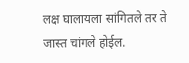लक्ष घालायला सांगितले तर ते जास्त चांगले होईल.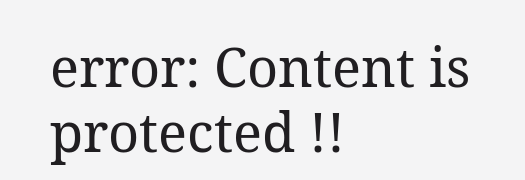error: Content is protected !!